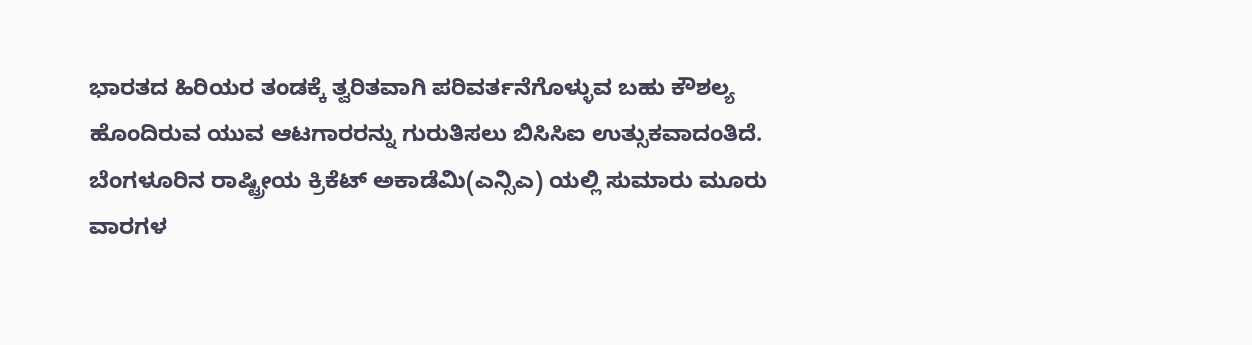ಭಾರತದ ಹಿರಿಯರ ತಂಡಕ್ಕೆ ತ್ವರಿತವಾಗಿ ಪರಿವರ್ತನೆಗೊಳ್ಳುವ ಬಹು ಕೌಶಲ್ಯ ಹೊಂದಿರುವ ಯುವ ಆಟಗಾರರನ್ನು ಗುರುತಿಸಲು ಬಿಸಿಸಿಐ ಉತ್ಸುಕವಾದಂತಿದೆ. ಬೆಂಗಳೂರಿನ ರಾಷ್ಟ್ರೀಯ ಕ್ರಿಕೆಟ್ ಅಕಾಡೆಮಿ(ಎನ್ಸಿಎ) ಯಲ್ಲಿ ಸುಮಾರು ಮೂರು ವಾರಗಳ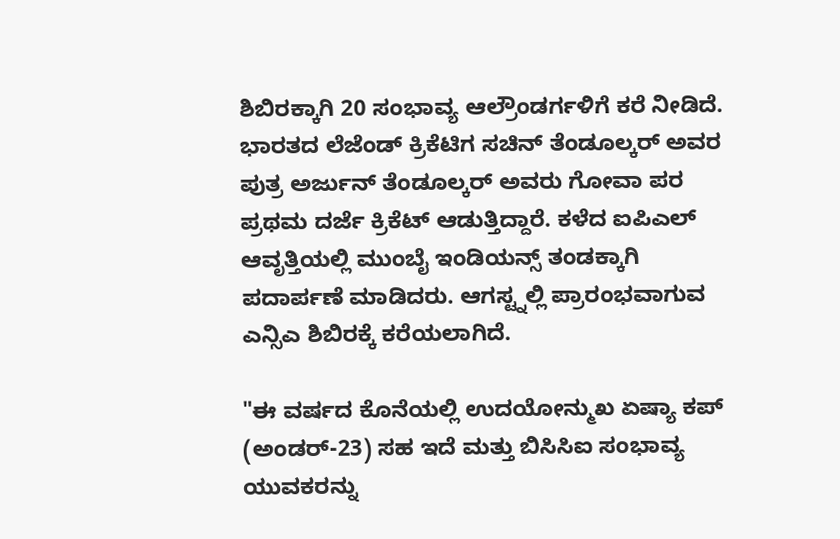ಶಿಬಿರಕ್ಕಾಗಿ 20 ಸಂಭಾವ್ಯ ಆಲ್ರೌಂಡರ್ಗಳಿಗೆ ಕರೆ ನೀಡಿದೆ.
ಭಾರತದ ಲೆಜೆಂಡ್ ಕ್ರಿಕೆಟಿಗ ಸಚಿನ್ ತೆಂಡೂಲ್ಕರ್ ಅವರ ಪುತ್ರ ಅರ್ಜುನ್ ತೆಂಡೂಲ್ಕರ್ ಅವರು ಗೋವಾ ಪರ ಪ್ರಥಮ ದರ್ಜೆ ಕ್ರಿಕೆಟ್ ಆಡುತ್ತಿದ್ದಾರೆ. ಕಳೆದ ಐಪಿಎಲ್ ಆವೃತ್ತಿಯಲ್ಲಿ ಮುಂಬೈ ಇಂಡಿಯನ್ಸ್ ತಂಡಕ್ಕಾಗಿ ಪದಾರ್ಪಣೆ ಮಾಡಿದರು. ಆಗಸ್ಟ್ನಲ್ಲಿ ಪ್ರಾರಂಭವಾಗುವ ಎನ್ಸಿಎ ಶಿಬಿರಕ್ಕೆ ಕರೆಯಲಾಗಿದೆ.

"ಈ ವರ್ಷದ ಕೊನೆಯಲ್ಲಿ ಉದಯೋನ್ಮುಖ ಏಷ್ಯಾ ಕಪ್ (ಅಂಡರ್-23) ಸಹ ಇದೆ ಮತ್ತು ಬಿಸಿಸಿಐ ಸಂಭಾವ್ಯ ಯುವಕರನ್ನು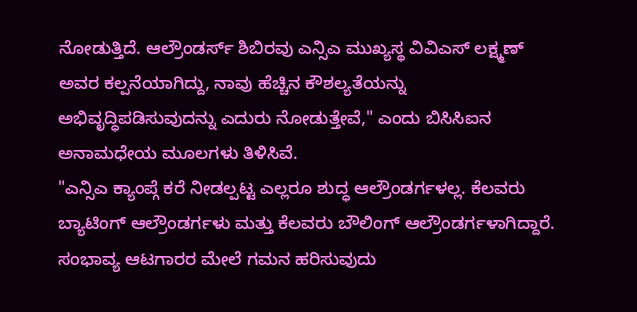ನೋಡುತ್ತಿದೆ. ಆಲ್ರೌಂಡರ್ಸ್ ಶಿಬಿರವು ಎನ್ಸಿಎ ಮುಖ್ಯಸ್ಥ ವಿವಿಎಸ್ ಲಕ್ಷ್ಮಣ್ ಅವರ ಕಲ್ಪನೆಯಾಗಿದ್ದು, ನಾವು ಹೆಚ್ಚಿನ ಕೌಶಲ್ಯತೆಯನ್ನು ಅಭಿವೃದ್ಧಿಪಡಿಸುವುದನ್ನು ಎದುರು ನೋಡುತ್ತೇವೆ," ಎಂದು ಬಿಸಿಸಿಐನ ಅನಾಮಧೇಯ ಮೂಲಗಳು ತಿಳಿಸಿವೆ.
"ಎನ್ಸಿಎ ಕ್ಯಾಂಪ್ಗೆ ಕರೆ ನೀಡಲ್ಪಟ್ಟ ಎಲ್ಲರೂ ಶುದ್ಧ ಆಲ್ರೌಂಡರ್ಗಳಲ್ಲ. ಕೆಲವರು ಬ್ಯಾಟಿಂಗ್ ಆಲ್ರೌಂಡರ್ಗಳು ಮತ್ತು ಕೆಲವರು ಬೌಲಿಂಗ್ ಆಲ್ರೌಂಡರ್ಗಳಾಗಿದ್ದಾರೆ. ಸಂಭಾವ್ಯ ಆಟಗಾರರ ಮೇಲೆ ಗಮನ ಹರಿಸುವುದು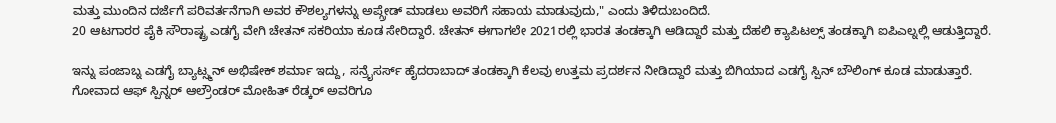ಮತ್ತು ಮುಂದಿನ ದರ್ಜೆಗೆ ಪರಿವರ್ತನೆಗಾಗಿ ಅವರ ಕೌಶಲ್ಯಗಳನ್ನು ಅಪ್ಗ್ರೇಡ್ ಮಾಡಲು ಅವರಿಗೆ ಸಹಾಯ ಮಾಡುವುದು," ಎಂದು ತಿಳಿದುಬಂದಿದೆ.
20 ಆಟಗಾರರ ಪೈಕಿ ಸೌರಾಷ್ಟ್ರ ಎಡಗೈ ವೇಗಿ ಚೇತನ್ ಸಕರಿಯಾ ಕೂಡ ಸೇರಿದ್ದಾರೆ. ಚೇತನ್ ಈಗಾಗಲೇ 2021ರಲ್ಲಿ ಭಾರತ ತಂಡಕ್ಕಾಗಿ ಆಡಿದ್ದಾರೆ ಮತ್ತು ದೆಹಲಿ ಕ್ಯಾಪಿಟಲ್ಸ್ ತಂಡಕ್ಕಾಗಿ ಐಪಿಎಲ್ನಲ್ಲಿ ಆಡುತ್ತಿದ್ದಾರೆ.

ಇನ್ನು ಪಂಜಾಬ್ನ ಎಡಗೈ ಬ್ಯಾಟ್ಸ್ಮನ್ ಅಭಿಷೇಕ್ ಶರ್ಮಾ ಇದ್ದು, ಸನ್ರೈಸರ್ಸ್ ಹೈದರಾಬಾದ್ ತಂಡಕ್ಕಾಗಿ ಕೆಲವು ಉತ್ತಮ ಪ್ರದರ್ಶನ ನೀಡಿದ್ದಾರೆ ಮತ್ತು ಬಿಗಿಯಾದ ಎಡಗೈ ಸ್ಪಿನ್ ಬೌಲಿಂಗ್ ಕೂಡ ಮಾಡುತ್ತಾರೆ. ಗೋವಾದ ಆಫ್ ಸ್ಪಿನ್ನರ್ ಆಲ್ರೌಂಡರ್ ಮೋಹಿತ್ ರೆಡ್ಕರ್ ಅವರಿಗೂ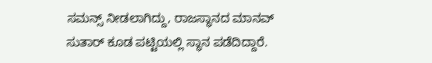ಸಮನ್ಸ್ ನೀಡಲಾಗಿದ್ದು, ರಾಜಸ್ಥಾನದ ಮಾನವ್ ಸುತಾರ್ ಕೂಡ ಪಟ್ಟಿಯಲ್ಲಿ ಸ್ಥಾನ ಪಡೆದಿದ್ದಾರೆ.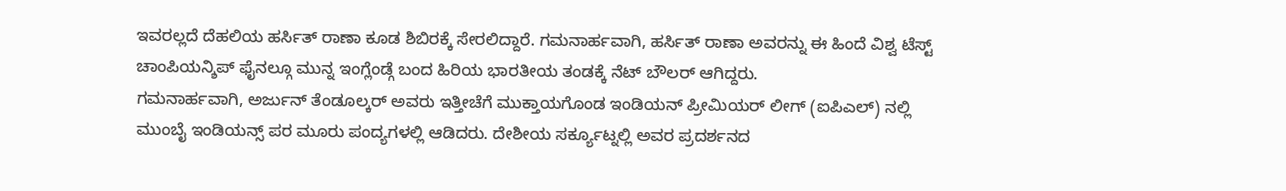ಇವರಲ್ಲದೆ ದೆಹಲಿಯ ಹರ್ಸಿತ್ ರಾಣಾ ಕೂಡ ಶಿಬಿರಕ್ಕೆ ಸೇರಲಿದ್ದಾರೆ. ಗಮನಾರ್ಹವಾಗಿ, ಹರ್ಸಿತ್ ರಾಣಾ ಅವರನ್ನು ಈ ಹಿಂದೆ ವಿಶ್ವ ಟೆಸ್ಟ್ ಚಾಂಪಿಯನ್ಶಿಪ್ ಫೈನಲ್ಗೂ ಮುನ್ನ ಇಂಗ್ಲೆಂಡ್ಗೆ ಬಂದ ಹಿರಿಯ ಭಾರತೀಯ ತಂಡಕ್ಕೆ ನೆಟ್ ಬೌಲರ್ ಆಗಿದ್ದರು.
ಗಮನಾರ್ಹವಾಗಿ, ಅರ್ಜುನ್ ತೆಂಡೂಲ್ಕರ್ ಅವರು ಇತ್ತೀಚೆಗೆ ಮುಕ್ತಾಯಗೊಂಡ ಇಂಡಿಯನ್ ಪ್ರೀಮಿಯರ್ ಲೀಗ್ (ಐಪಿಎಲ್) ನಲ್ಲಿ ಮುಂಬೈ ಇಂಡಿಯನ್ಸ್ ಪರ ಮೂರು ಪಂದ್ಯಗಳಲ್ಲಿ ಆಡಿದರು. ದೇಶೀಯ ಸರ್ಕ್ಯೂಟ್ನಲ್ಲಿ ಅವರ ಪ್ರದರ್ಶನದ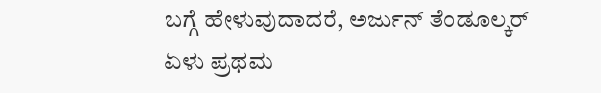ಬಗ್ಗೆ ಹೇಳುವುದಾದರೆ, ಅರ್ಜುನ್ ತೆಂಡೂಲ್ಕರ್ ಏಳು ಪ್ರಥಮ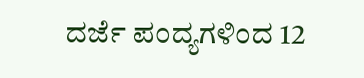ದರ್ಜೆ ಪಂದ್ಯಗಳಿಂದ 12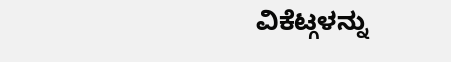ವಿಕೆಟ್ಗಳನ್ನು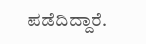ಪಡೆದಿದ್ದಾರೆ.